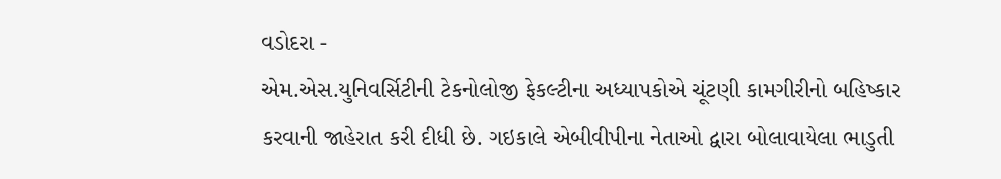વડોદરા -
એમ.એસ.યુનિવર્સિટીની ટેકનોલોજી ફેકલ્ટીના અધ્યાપકોએ ચૂંટણી કામગીરીનો બહિષ્કાર કરવાની જાહેરાત કરી દીધી છે. ગઇકાલે એબીવીપીના નેતાઓ દ્વારા બોલાવાયેલા ભાડુતી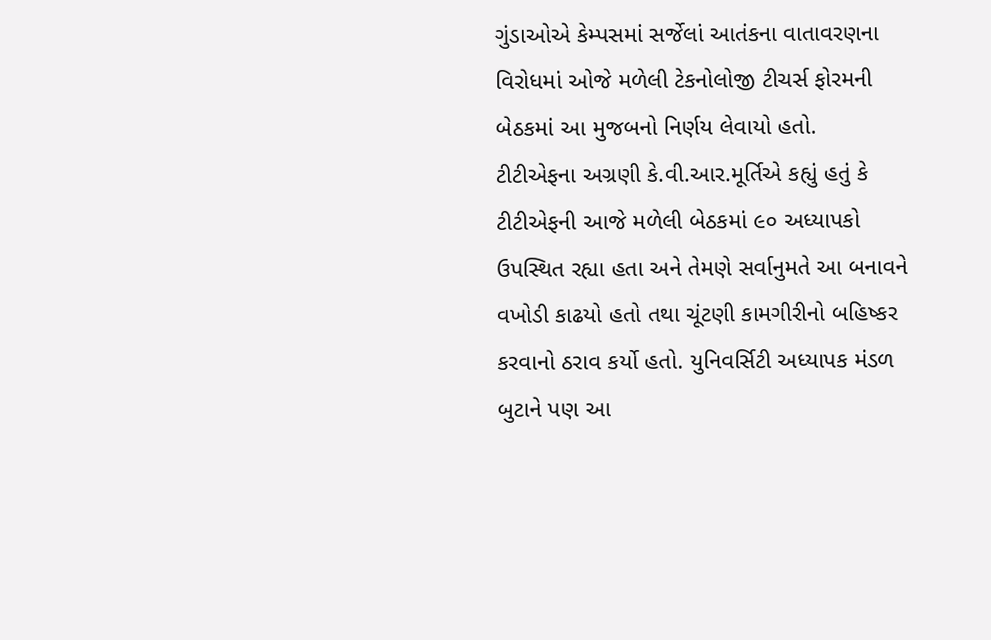ગુંડાઓએ કેમ્પસમાં સર્જેલાં આતંકના વાતાવરણના વિરોધમાં ઓજે મળેલી ટેકનોલોજી ટીચર્સ ફોરમની બેઠકમાં આ મુજબનો નિર્ણય લેવાયો હતો.
ટીટીએફના અગ્રણી કે.વી.આર.મૂર્તિએ કહ્યું હતું કે ટીટીએફની આજે મળેલી બેઠકમાં ૯૦ અધ્યાપકો ઉપસ્થિત રહ્યા હતા અને તેમણે સર્વાનુમતે આ બનાવને વખોડી કાઢયો હતો તથા ચૂંટણી કામગીરીનો બહિષ્કર કરવાનો ઠરાવ કર્યો હતો. યુનિવર્સિટી અધ્યાપક મંડળ બુટાને પણ આ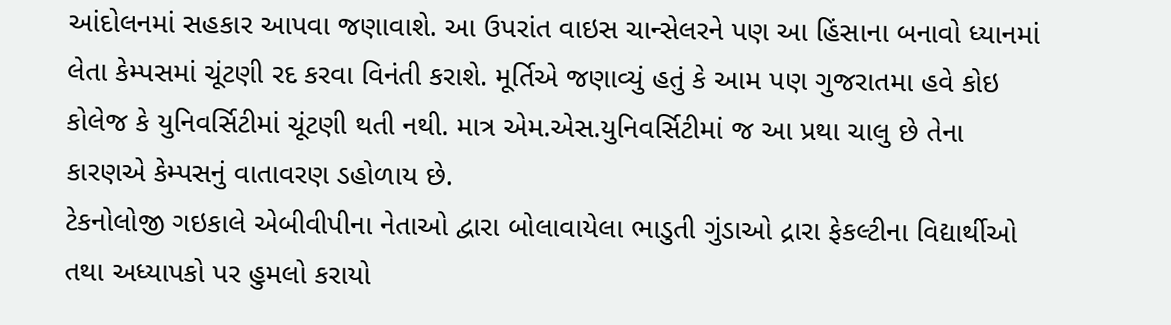આંદોલનમાં સહકાર આપવા જણાવાશે. આ ઉપરાંત વાઇસ ચાન્સેલરને પણ આ હિંસાના બનાવો ધ્યાનમાં લેતા કેમ્પસમાં ચૂંટણી રદ કરવા વિનંતી કરાશે. મૂર્તિએ જણાવ્યું હતું કે આમ પણ ગુજરાતમા હવે કોઇ કોલેજ કે યુનિવર્સિટીમાં ચૂંટણી થતી નથી. માત્ર એમ.એસ.યુનિવર્સિટીમાં જ આ પ્રથા ચાલુ છે તેના કારણએ કેમ્પસનું વાતાવરણ ડહોળાય છે.
ટેકનોલોજી ગઇકાલે એબીવીપીના નેતાઓ દ્વારા બોલાવાયેલા ભાડુતી ગુંડાઓ દ્રારા ફેકલ્ટીના વિદ્યાર્થીઓ તથા અધ્યાપકો પર હુમલો કરાયો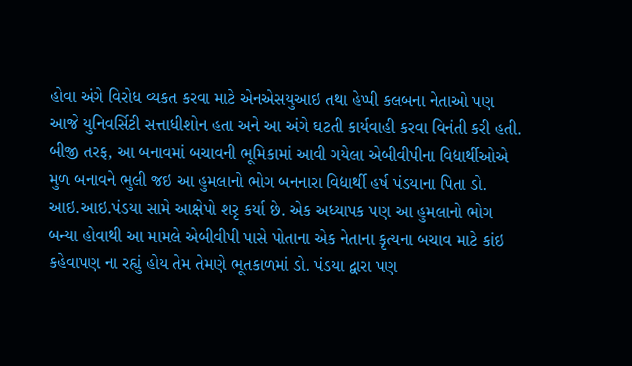હોવા અંગે વિરોધ વ્યકત કરવા માટે એનએસયુઆઇ તથા હેપ્પી કલબના નેતાઓ પણ આજે યુનિવર્સિટી સત્તાધીશોન હતા અને આ અંગે ઘટતી કાર્યવાહી કરવા વિનંતી કરી હતી.
બીજી તરફ, આ બનાવમાં બચાવની ભૂમિકામાં આવી ગયેલા એબીવીપીના વિદ્યાર્થીઓએ મુળ બનાવને ભુલી જઇ આ હુમલાનો ભોગ બનનારા વિદ્યાર્થી હર્ષ પંડયાના પિતા ડો. આઇ.આઇ.પંડયા સામે આક્ષેપો શરૃ કર્યા છે. એક અધ્યાપક પણ આ હુમલાનો ભોગ બન્યા હોવાથી આ મામલે એબીવીપી પાસે પોતાના એક નેતાના કૃત્યના બચાવ માટે કાંઇ કહેવાપણ ના રહ્યું હોય તેમ તેમણે ભૂતકાળમાં ડો. પંડયા દ્વારા પણ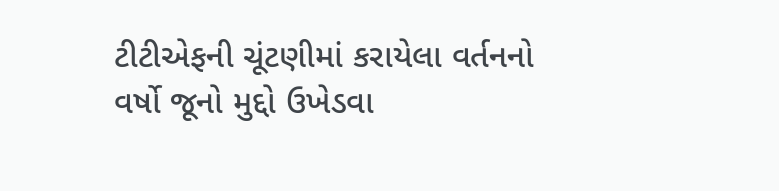ટીટીએફની ચૂંટણીમાં કરાયેલા વર્તનનો વર્ષો જૂનો મુદ્દો ઉખેડવા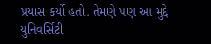પ્રયાસ કર્યો હતો. તેમણે પણ આ મુદ્દે યુનિવર્સિટી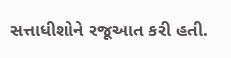સત્તાધીશોને રજૂઆત કરી હતી.